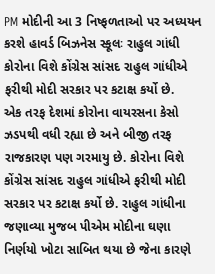PM મોદીની આ 3 નિષ્ફળતાઓ પર અધ્યયન કરશે હાવર્ડ બિઝનેસ સ્કૂલઃ રાહુલ ગાંધી
કોરોના વિશે કોંગ્રેસ સાંસદ રાહુલ ગાંધીએ ફરીથી મોદી સરકાર પર કટાક્ષ કર્યો છે.
એક તરફ દેશમાં કોરોના વાયરસના કેસો ઝડપથી વધી રહ્યા છે અને બીજી તરફ રાજકારણ પણ ગરમાયુ છે. કોરોના વિશે કોંગ્રેસ સાંસદ રાહુલ ગાંધીએ ફરીથી મોદી સરકાર પર કટાક્ષ કર્યો છે. રાહુલ ગાંધીના જણાવ્યા મુજબ પીએમ મોદીના ઘણા નિર્ણયો ખોટા સાબિત થયા છે જેના કારણે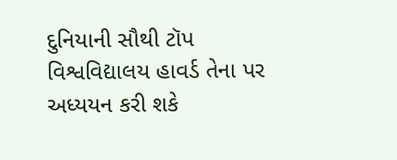દુનિયાની સૌથી ટૉપ વિશ્વવિદ્યાલય હાવર્ડ તેના પર અધ્યયન કરી શકે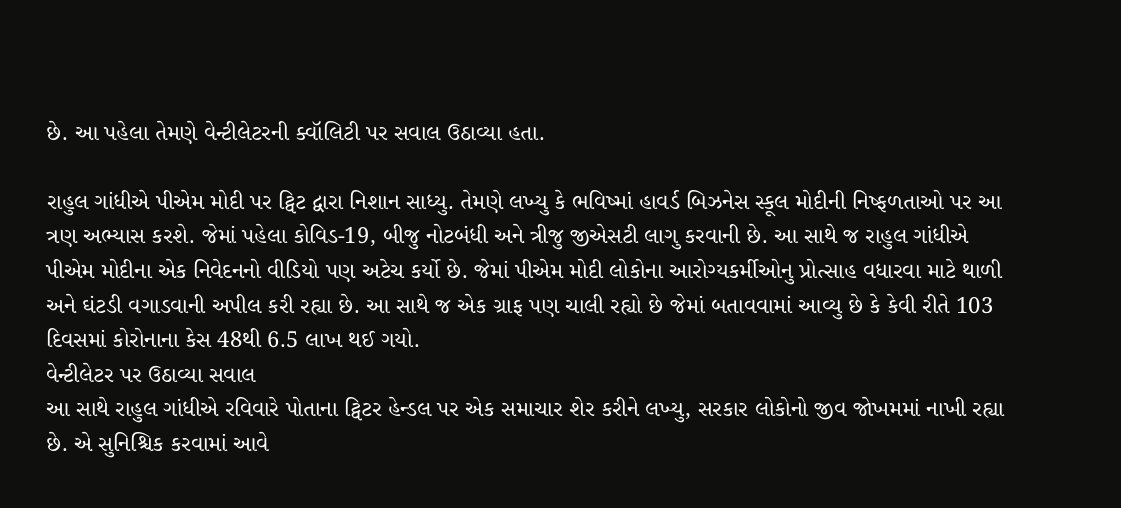છે. આ પહેલા તેમણે વેન્ટીલેટરની ક્વૉલિટી પર સવાલ ઉઠાવ્યા હતા.

રાહુલ ગાંધીએ પીએમ મોદી પર ટ્વિટ દ્વારા નિશાન સાધ્યુ. તેમણે લખ્યુ કે ભવિષ્માં હાવર્ડ બિઝનેસ સ્કૂલ મોદીની નિષ્ફળતાઓ પર આ ત્રણ અભ્યાસ કરશે. જેમાં પહેલા કોવિડ-19, બીજુ નોટબંધી અને ત્રીજુ જીએસટી લાગુ કરવાની છે. આ સાથે જ રાહુલ ગાંધીએ પીએમ મોદીના એક નિવેદનનો વીડિયો પણ અટેચ કર્યો છે. જેમાં પીએમ મોદી લોકોના આરોગ્યકર્મીઓનુ પ્રોત્સાહ વધારવા માટે થાળી અને ઘંટડી વગાડવાની અપીલ કરી રહ્યા છે. આ સાથે જ એક ગ્રાફ પણ ચાલી રહ્યો છે જેમાં બતાવવામાં આવ્યુ છે કે કેવી રીતે 103 દિવસમાં કોરોનાના કેસ 48થી 6.5 લાખ થઈ ગયો.
વેન્ટીલેટર પર ઉઠાવ્યા સવાલ
આ સાથે રાહુલ ગાંધીએ રવિવારે પોતાના ટ્વિટર હેન્ડલ પર એક સમાચાર શેર કરીને લખ્યુ, સરકાર લોકોનો જીવ જોખમમાં નાખી રહ્યા છે. એ સુનિશ્ચિક કરવામાં આવે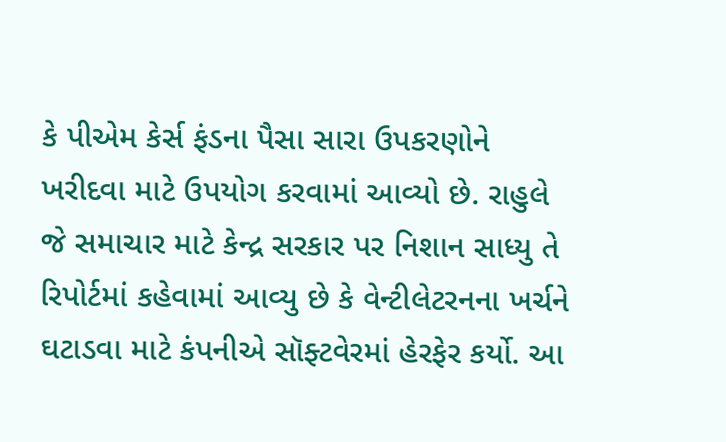કે પીએમ કેર્સ ફંડના પૈસા સારા ઉપકરણોને ખરીદવા માટે ઉપયોગ કરવામાં આવ્યો છે. રાહુલે જે સમાચાર માટે કેન્દ્ર સરકાર પર નિશાન સાધ્યુ તે રિપોર્ટમાં કહેવામાં આવ્યુ છે કે વેન્ટીલેટરનના ખર્ચને ઘટાડવા માટે કંપનીએ સૉફ્ટવેરમાં હેરફેર કર્યો. આ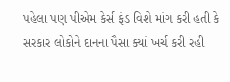પહેલા પણ પીએમ કેર્સ ફંડ વિશે માંગ કરી હતી કે સરકાર લોકોને દાનના પૈસા ક્યાં ખર્ચ કરી રહી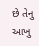છે તેનુ આખુ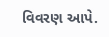વિવરણ આપે.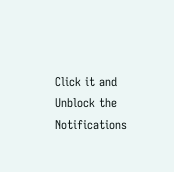Click it and Unblock the Notifications